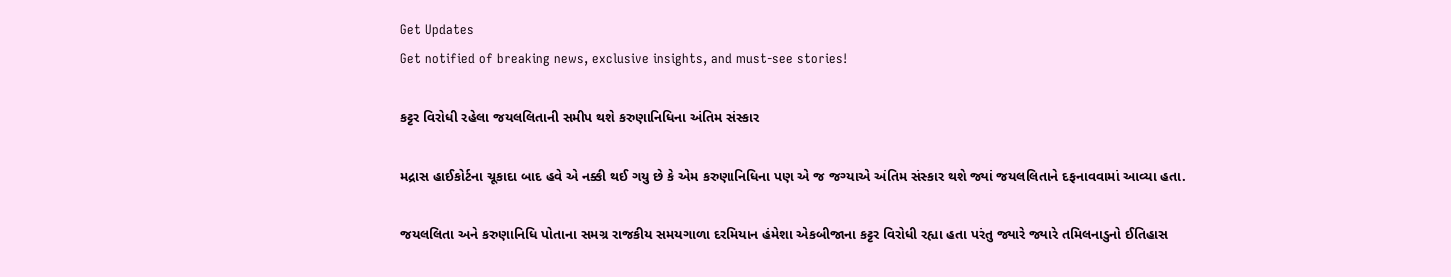Get Updates
Get notified of breaking news, exclusive insights, and must-see stories!

કટ્ટર વિરોધી રહેલા જયલલિતાની સમીપ થશે કરુણાનિધિના અંતિમ સંસ્કાર

મદ્રાસ હાઈકોર્ટના ચૂકાદા બાદ હવે એ નક્કી થઈ ગયુ છે કે એમ કરુણાનિધિના પણ એ જ જગ્યાએ અંતિમ સંસ્કાર થશે જ્યાં જયલલિતાને દફનાવવામાં આવ્યા હતા.

જયલલિતા અને કરુણાનિધિ પોતાના સમગ્ર રાજકીય સમયગાળા દરમિયાન હંમેશા એકબીજાના કટ્ટર વિરોધી રહ્યા હતા પરંતુ જ્યારે જ્યારે તમિલનાડુનો ઈતિહાસ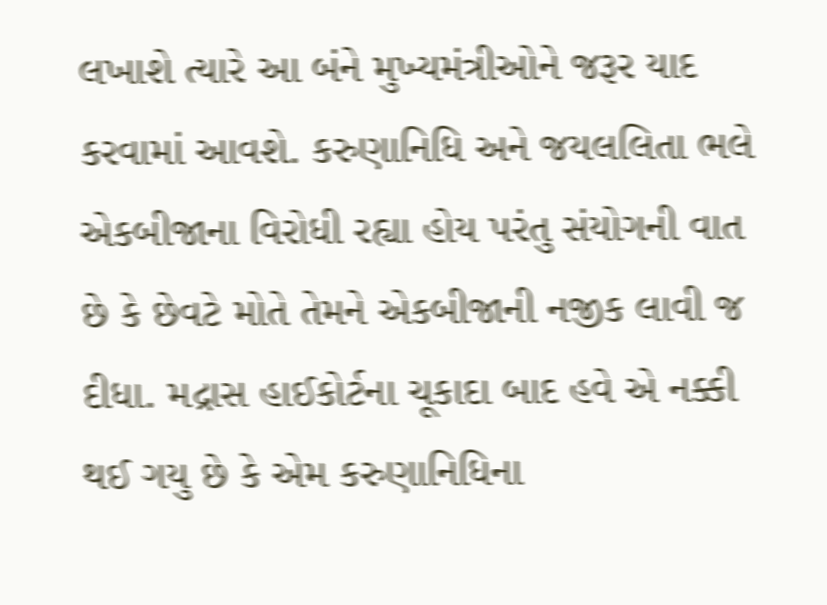લખાશે ત્યારે આ બંને મુખ્યમંત્રીઓને જરૂર યાદ કરવામાં આવશે. કરુણાનિધિ અને જયલલિતા ભલે એકબીજાના વિરોધી રહ્યા હોય પરંતુ સંયોગની વાત છે કે છેવટે મોતે તેમને એકબીજાની નજીક લાવી જ દીધા. મદ્રાસ હાઈકોર્ટના ચૂકાદા બાદ હવે એ નક્કી થઈ ગયુ છે કે એમ કરુણાનિધિના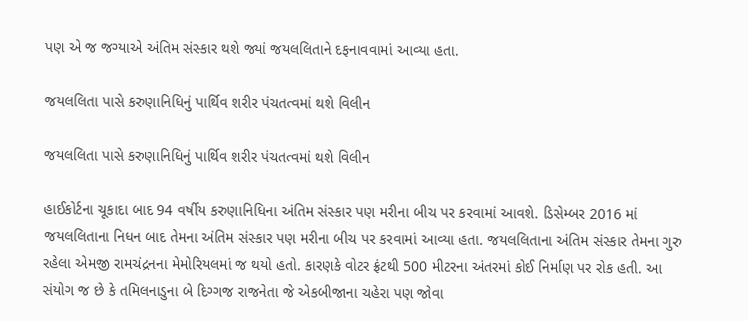પણ એ જ જગ્યાએ અંતિમ સંસ્કાર થશે જ્યાં જયલલિતાને દફનાવવામાં આવ્યા હતા.

જયલલિતા પાસે કરુણાનિધિનું પાર્થિવ શરીર પંચતત્વમાં થશે વિલીન

જયલલિતા પાસે કરુણાનિધિનું પાર્થિવ શરીર પંચતત્વમાં થશે વિલીન

હાઈકોર્ટના ચૂકાદા બાદ 94 વર્ષીય કરુણાનિધિના અંતિમ સંસ્કાર પણ મરીના બીચ પર કરવામાં આવશે. ડિસેમ્બર 2016 માં જયલલિતાના નિધન બાદ તેમના અંતિમ સંસ્કાર પણ મરીના બીચ પર કરવામાં આવ્યા હતા. જયલલિતાના અંતિમ સંસ્કાર તેમના ગુરુ રહેલા એમજી રામચંદ્રનના મેમોરિયલમાં જ થયો હતો. કારણકે વોટર ફ્રંટથી 500 મીટરના અંતરમાં કોઈ નિર્માણ પર રોક હતી. આ સંયોગ જ છે કે તમિલનાડુના બે દિગ્ગજ રાજનેતા જે એકબીજાના ચહેરા પણ જોવા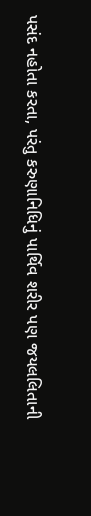પસંદ નહોતા કરતા, પરંતુ કરુણાનિધિનું પાર્થિવ શરીર પણ જયલલિતાની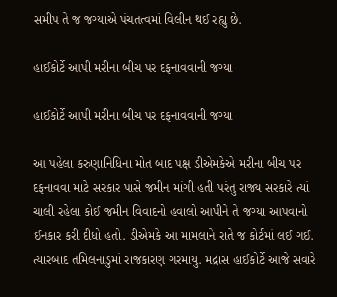સમીપ તે જ જગ્યાએ પંચતત્વમાં વિલીન થઈ રહ્યુ છે.

હાઈકોર્ટે આપી મરીના બીચ પર દફનાવવાની જગ્યા

હાઈકોર્ટે આપી મરીના બીચ પર દફનાવવાની જગ્યા

આ પહેલા કરુણાનિધિના મોત બાદ પક્ષ ડીએમકેએ મરીના બીચ પર દફનાવવા માટે સરકાર પાસે જમીન માંગી હતી પરંતુ રાજ્ય સરકારે ત્યાં ચાલી રહેલા કોઈ જમીન વિવાદનો હવાલો આપીને તે જગ્યા આપવાનો ઈનકાર કરી દીધો હતો. ડીએમકે આ મામલાને રાતે જ કોર્ટમાં લઈ ગઈ. ત્યારબાદ તમિલનાડુમાં રાજકારણ ગરમાયુ. મદ્રાસ હાઈકોર્ટે આજે સવારે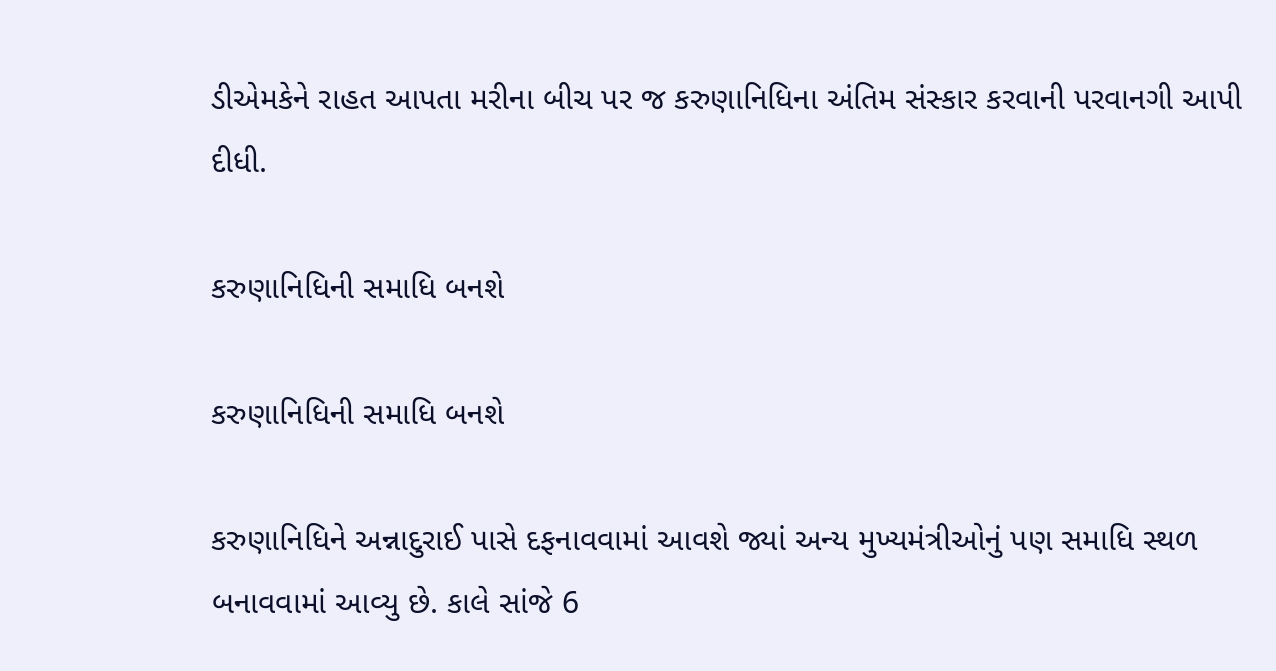ડીએમકેને રાહત આપતા મરીના બીચ પર જ કરુણાનિધિના અંતિમ સંસ્કાર કરવાની પરવાનગી આપી દીધી.

કરુણાનિધિની સમાધિ બનશે

કરુણાનિધિની સમાધિ બનશે

કરુણાનિધિને અન્નાદુરાઈ પાસે દફનાવવામાં આવશે જ્યાં અન્ય મુખ્યમંત્રીઓનું પણ સમાધિ સ્થળ બનાવવામાં આવ્યુ છે. કાલે સાંજે 6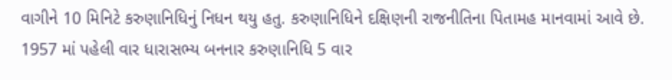વાગીને 10 મિનિટે કરુણાનિધિનું નિધન થયુ હતુ. કરુણાનિધિને દક્ષિણની રાજનીતિના પિતામહ માનવામાં આવે છે. 1957 માં પહેલી વાર ધારાસભ્ય બનનાર કરુણાનિધિ 5 વાર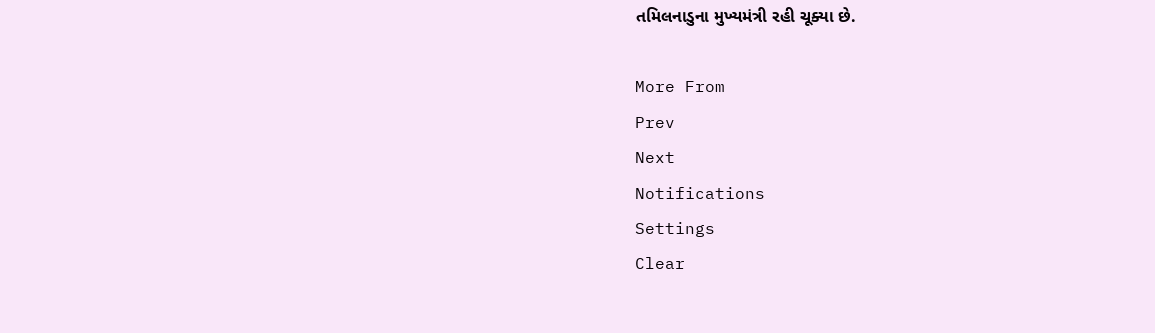તમિલનાડુના મુખ્યમંત્રી રહી ચૂક્યા છે.

More From
Prev
Next
Notifications
Settings
Clear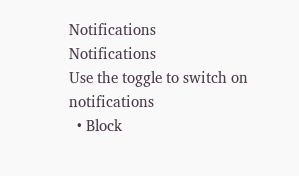Notifications
Notifications
Use the toggle to switch on notifications
  • Block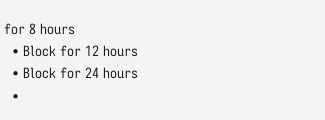for 8 hours
  • Block for 12 hours
  • Block for 24 hours
  •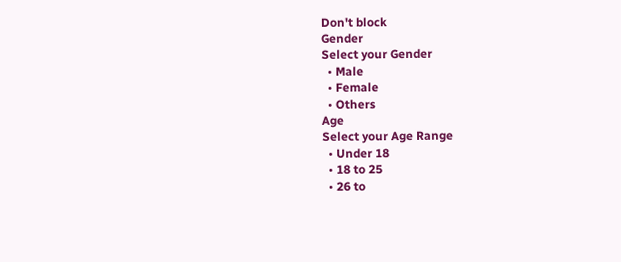Don't block
Gender
Select your Gender
  • Male
  • Female
  • Others
Age
Select your Age Range
  • Under 18
  • 18 to 25
  • 26 to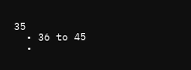35
  • 36 to 45
  •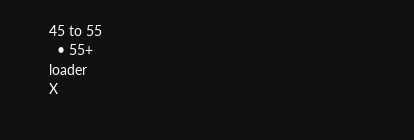45 to 55
  • 55+
loader
X